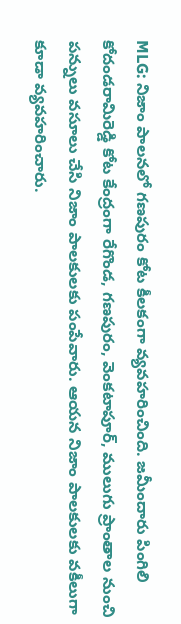MLG: నిజాం పాలనలో గణపురం కోట కీలకంగా వ్యవహరించింది. జమీందారు పింగిలి కోదండరామిరెడ్డి కోట కేంద్రంగా రేగొండ, గణపురం, వెంకటాపూర్, ములుగు ప్రాంతాల నుంచి పన్నులు వసూలు చేసి నిజాం పాలకులకు పంపేవారు. ఆయన నిజాం పాలకులకు వకీలుగా కూడా వ్యవహరించారు.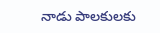నాడు పాలకులకు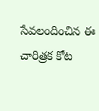సేవలందించిన ఈ చారిత్రక కోట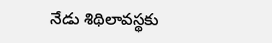నేడు శిథిలావస్థకు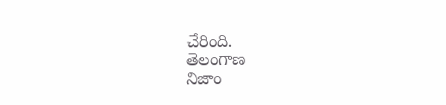చేరింది.
తెలంగాణ
నిజాం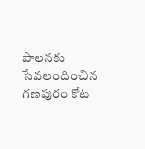పాలనకు సేవలందించిన గణపురం కోట